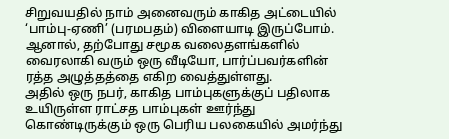சிறுவயதில் நாம் அனைவரும் காகித அட்டையில் ‘பாம்பு-ஏணி’ (பரமபதம்) விளையாடி இருப்போம். ஆனால், தற்போது சமூக வலைதளங்களில் வைரலாகி வரும் ஒரு வீடியோ, பார்ப்பவர்களின் ரத்த அழுத்தத்தை எகிற வைத்துள்ளது.
அதில் ஒரு நபர், காகித பாம்புகளுக்குப் பதிலாக உயிருள்ள ராட்சத பாம்புகள் ஊர்ந்து கொண்டிருக்கும் ஒரு பெரிய பலகையில் அமர்ந்து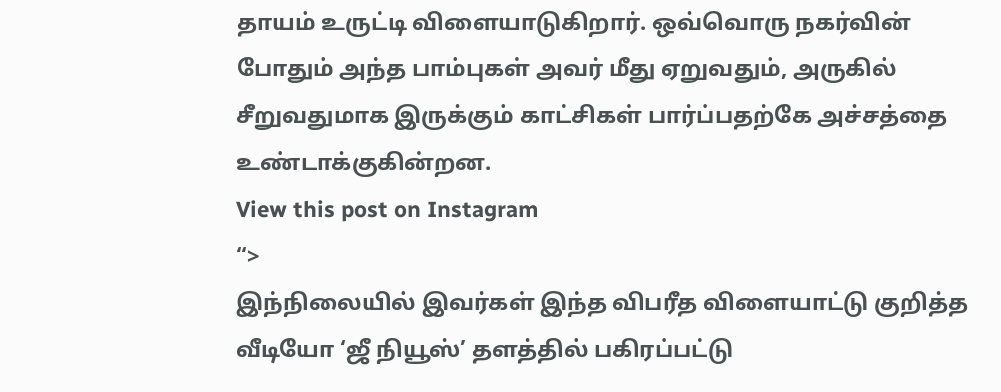தாயம் உருட்டி விளையாடுகிறார். ஒவ்வொரு நகர்வின் போதும் அந்த பாம்புகள் அவர் மீது ஏறுவதும், அருகில் சீறுவதுமாக இருக்கும் காட்சிகள் பார்ப்பதற்கே அச்சத்தை உண்டாக்குகின்றன.
View this post on Instagram
“>
இந்நிலையில் இவர்கள் இந்த விபரீத விளையாட்டு குறித்த வீடியோ ‘ஜீ நியூஸ்’ தளத்தில் பகிரப்பட்டு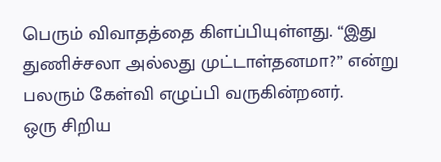பெரும் விவாதத்தை கிளப்பியுள்ளது. “இது துணிச்சலா அல்லது முட்டாள்தனமா?” என்று பலரும் கேள்வி எழுப்பி வருகின்றனர்.
ஒரு சிறிய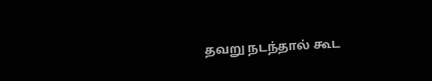தவறு நடந்தால் கூட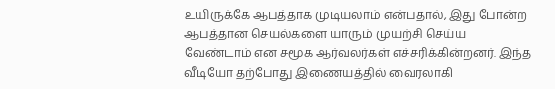உயிருக்கே ஆபத்தாக முடியலாம் என்பதால், இது போன்ற ஆபத்தான செயல்களை யாரும் முயற்சி செய்ய வேண்டாம் என சமூக ஆர்வலர்கள் எச்சரிக்கின்றனர். இந்த வீடியோ தற்போது இணையத்தில் வைரலாகி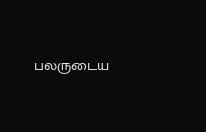பலருடைய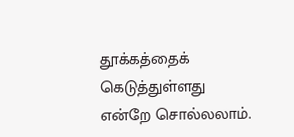தூக்கத்தைக் கெடுத்துள்ளது என்றே சொல்லலாம்.